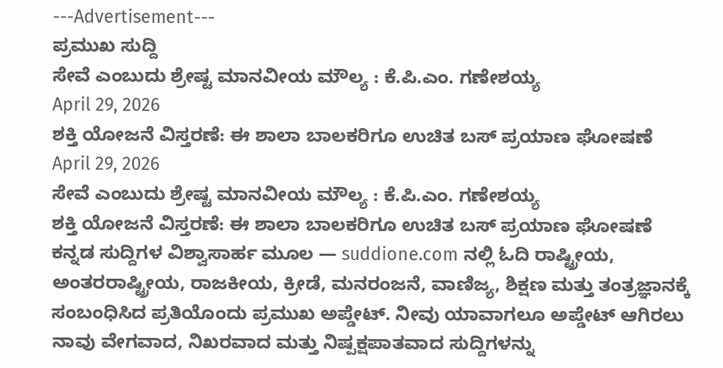---Advertisement---
ಪ್ರಮುಖ ಸುದ್ದಿ
ಸೇವೆ ಎಂಬುದು ಶ್ರೇಷ್ಟ ಮಾನವೀಯ ಮೌಲ್ಯ : ಕೆ.ಪಿ.ಎಂ. ಗಣೇಶಯ್ಯ
April 29, 2026
ಶಕ್ತಿ ಯೋಜನೆ ವಿಸ್ತರಣೆ: ಈ ಶಾಲಾ ಬಾಲಕರಿಗೂ ಉಚಿತ ಬಸ್ ಪ್ರಯಾಣ ಘೋಷಣೆ
April 29, 2026
ಸೇವೆ ಎಂಬುದು ಶ್ರೇಷ್ಟ ಮಾನವೀಯ ಮೌಲ್ಯ : ಕೆ.ಪಿ.ಎಂ. ಗಣೇಶಯ್ಯ
ಶಕ್ತಿ ಯೋಜನೆ ವಿಸ್ತರಣೆ: ಈ ಶಾಲಾ ಬಾಲಕರಿಗೂ ಉಚಿತ ಬಸ್ ಪ್ರಯಾಣ ಘೋಷಣೆ
ಕನ್ನಡ ಸುದ್ದಿಗಳ ವಿಶ್ವಾಸಾರ್ಹ ಮೂಲ — suddione.com ನಲ್ಲಿ ಓದಿ ರಾಷ್ಟ್ರೀಯ, ಅಂತರರಾಷ್ಟ್ರೀಯ, ರಾಜಕೀಯ, ಕ್ರೀಡೆ, ಮನರಂಜನೆ, ವಾಣಿಜ್ಯ, ಶಿಕ್ಷಣ ಮತ್ತು ತಂತ್ರಜ್ಞಾನಕ್ಕೆ ಸಂಬಂಧಿಸಿದ ಪ್ರತಿಯೊಂದು ಪ್ರಮುಖ ಅಪ್ಡೇಟ್. ನೀವು ಯಾವಾಗಲೂ ಅಪ್ಡೇಟ್ ಆಗಿರಲು ನಾವು ವೇಗವಾದ, ನಿಖರವಾದ ಮತ್ತು ನಿಷ್ಪಕ್ಷಪಾತವಾದ ಸುದ್ದಿಗಳನ್ನು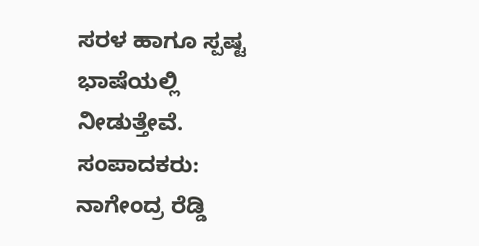ಸರಳ ಹಾಗೂ ಸ್ಪಷ್ಟ ಭಾಷೆಯಲ್ಲಿ ನೀಡುತ್ತೇವೆ.
ಸಂಪಾದಕರು: ನಾಗೇಂದ್ರ ರೆಡ್ಡಿ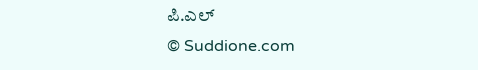ಪಿ.ಎಲ್
© Suddione.com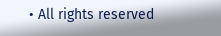• All rights reserved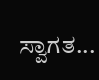ಸ್ವಾಗತ...